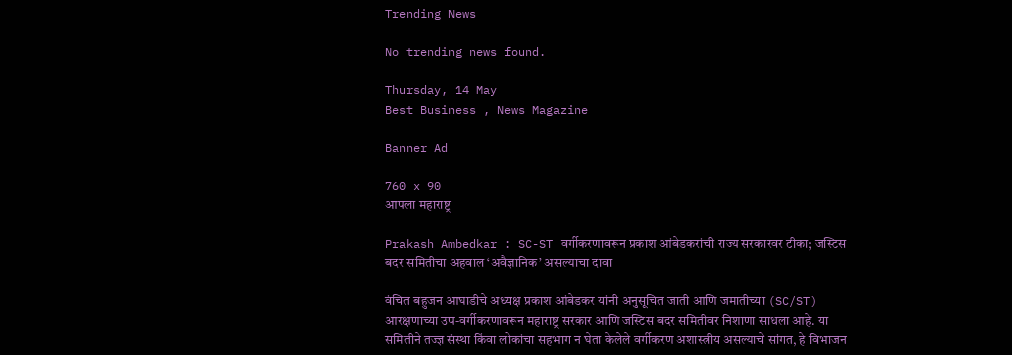Trending News

No trending news found.

Thursday, 14 May
Best Business , News Magazine

Banner Ad

760 x 90
आपला महाराष्ट्र

Prakash Ambedkar : SC-ST वर्गीकरणावरून प्रकाश आंबेडकरांची राज्य सरकारवर टीका; जस्टिस बदर समितीचा अहवाल ‘अवैज्ञानिक’ असल्याचा दावा

वंचित बहुजन आघाडीचे अध्यक्ष प्रकाश आंबेडकर यांनी अनुसूचित जाती आणि जमातीच्या (SC/ST) आरक्षणाच्या उप-वर्गीकरणावरून महाराष्ट्र सरकार आणि जस्टिस बदर समितीवर निशाणा साधला आहे. या समितीने तज्ज्ञ संस्था किंवा लोकांचा सहभाग न घेता केलेले वर्गीकरण अशास्त्रीय असल्याचे सांगत, हे विभाजन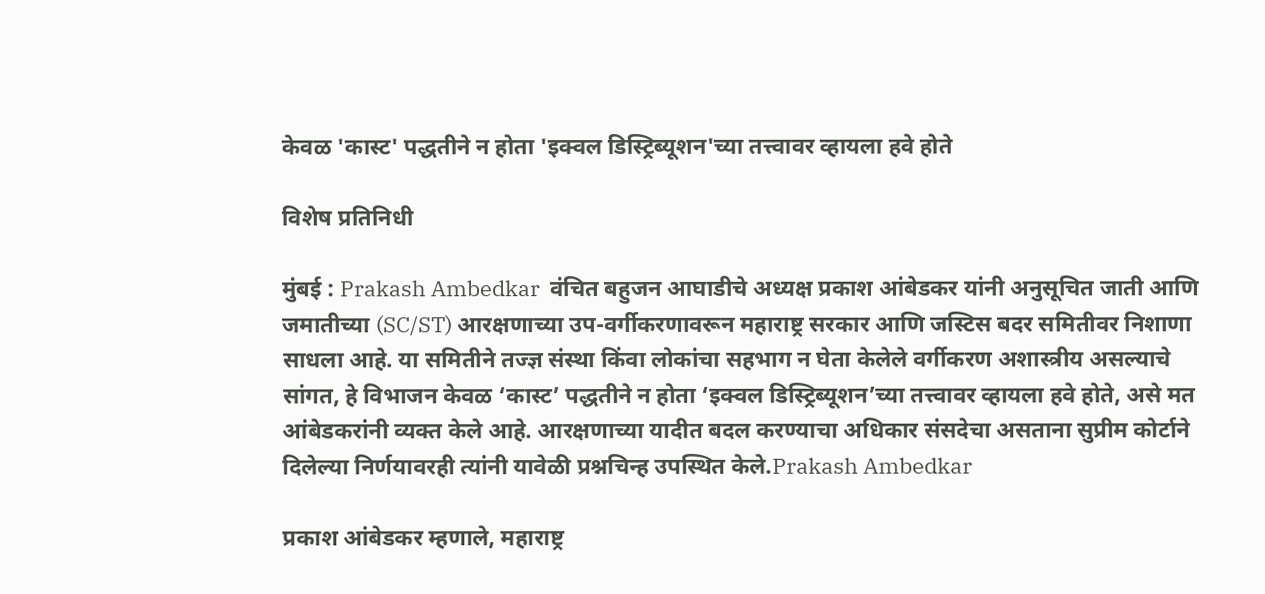केवळ 'कास्ट' पद्धतीने न होता 'इक्वल डिस्ट्रिब्यूशन'च्या तत्त्वावर व्हायला हवे होते

विशेष प्रतिनिधी

मुंबई : Prakash Ambedkar  वंचित बहुजन आघाडीचे अध्यक्ष प्रकाश आंबेडकर यांनी अनुसूचित जाती आणि जमातीच्या (SC/ST) आरक्षणाच्या उप-वर्गीकरणावरून महाराष्ट्र सरकार आणि जस्टिस बदर समितीवर निशाणा साधला आहे. या समितीने तज्ज्ञ संस्था किंवा लोकांचा सहभाग न घेता केलेले वर्गीकरण अशास्त्रीय असल्याचे सांगत, हे विभाजन केवळ ‘कास्ट’ पद्धतीने न होता ‘इक्वल डिस्ट्रिब्यूशन’च्या तत्त्वावर व्हायला हवे होते, असे मत आंबेडकरांनी व्यक्त केले आहे. आरक्षणाच्या यादीत बदल करण्याचा अधिकार संसदेचा असताना सुप्रीम कोर्टाने दिलेल्या निर्णयावरही त्यांनी यावेळी प्रश्नचिन्ह उपस्थित केले.Prakash Ambedkar

प्रकाश आंबेडकर म्हणाले, महाराष्ट्र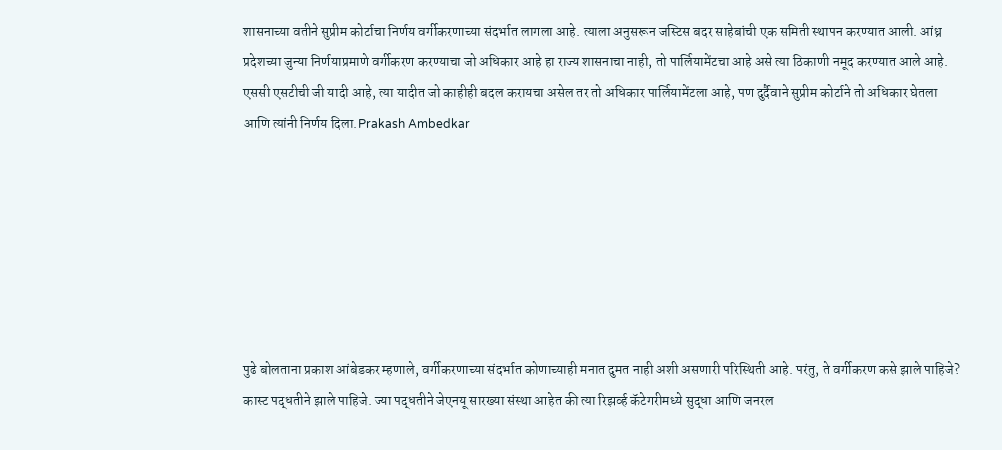शासनाच्या वतीने सुप्रीम कोर्टाचा निर्णय वर्गीकरणाच्या संदर्भात लागला आहे. त्याला अनुसरून जस्टिस बदर साहेबांची एक समिती स्थापन करण्यात आली. आंध्र प्रदेशच्या जुन्या निर्णयाप्रमाणे वर्गीकरण करण्याचा जो अधिकार आहे हा राज्य शासनाचा नाही, तो पार्लियामेंटचा आहे असे त्या ठिकाणी नमूद करण्यात आले आहे. एससी एसटीची जी यादी आहे, त्या यादीत जो काहीही बदल करायचा असेल तर तो अधिकार पार्लियामेंटला आहे, पण दुर्दैवाने सुप्रीम कोर्टाने तो अधिकार घेतला आणि त्यांनी निर्णय दिला.Prakash Ambedkar







पुढे बोलताना प्रकाश आंबेडकर म्हणाले, वर्गीकरणाच्या संदर्भात कोणाच्याही मनात दुमत नाही अशी असणारी परिस्थिती आहे. परंतु, ते वर्गीकरण कसे झाले पाहिजे? कास्ट पद्धतीने झाले पाहिजे. ज्या पद्धतीने जेएनयू सारख्या संस्था आहेत की त्या रिझर्व्ह कॅटेगरीमध्ये सुद्धा आणि जनरल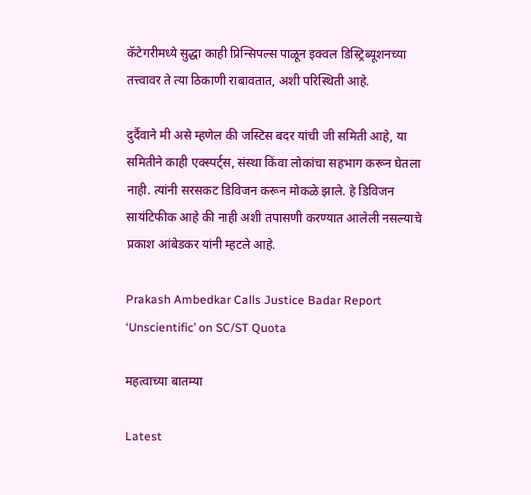कॅटेगरीमध्ये सुद्धा काही प्रिन्सिपल्स पाळून इक्वल डिस्ट्रिब्यूशनच्या तत्त्वावर ते त्या ठिकाणी राबावतात, अशी परिस्थिती आहे.

दुर्दैवाने मी असे म्हणेल की जस्टिस बदर यांची जी समिती आहे, या समितीने काही एक्स्पर्ट्स, संस्था किंवा लोकांचा सहभाग करून घेतला नाही. त्यांनी सरसकट डिविजन करून मोकळे झाले. हे डिविजन सायंटिफीक आहे की नाही अशी तपासणी करण्यात आलेली नसल्याचे प्रकाश आंबेडकर यांनी म्हटले आहे.

Prakash Ambedkar Calls Justice Badar Report ‘Unscientific’ on SC/ST Quota

महत्वाच्या बातम्या

Latest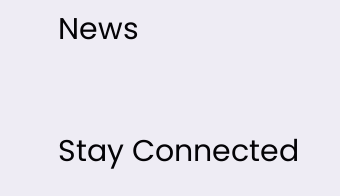News

Stay Connected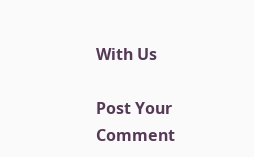With Us

Post Your Comment